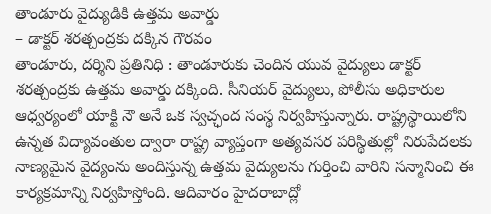తాండూరు వైద్యుడికి ఉత్తమ అవార్డు
– డాక్టర్ శరత్చంద్రకు దక్కిన గౌరవం
తాండూరు, దర్శిని ప్రతినిధి : తాండూరుకు చెందిన యువ వైద్యులు డాక్టర్ శరత్చంద్రకు ఉత్తమ అవార్డు దక్కింది. సీనియర్ వైద్యులు, పోలీసు అధికారుల ఆధ్వర్యంలో యాక్టి నౌ అనే ఒక స్వచ్ఛంద సంస్థ నిర్వహిస్తున్నారు. రాష్ట్రస్థాయిలోని ఉన్నత విద్యావంతుల ద్వారా రాష్ట్ర వ్యాప్తంగా అత్యవసర పరిస్థితుల్లో నిరుపేదలకు నాణ్యమైన వైద్యంను అందిస్తున్న ఉత్తమ వైద్యులను గుర్తించి వారిని సన్మానించి ఈ కార్యక్రమాన్ని నిర్వహిస్తోంది. ఆదివారం హైదరాబాద్లో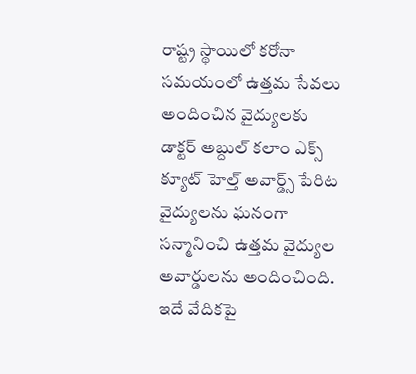రాష్ట్ర స్థాయిలో కరోనా సమయంలో ఉత్తమ సేవలు అందించిన వైద్యులకు డాక్టర్ అబ్దుల్ కలాం ఎక్స్ క్యూట్ హెల్త్ అవార్డ్స్ పేరిట వైద్యులను ఘనంగా సన్మానించి ఉత్తమ వైద్యుల అవార్డులను అందించింది. ఇదే వేదికపై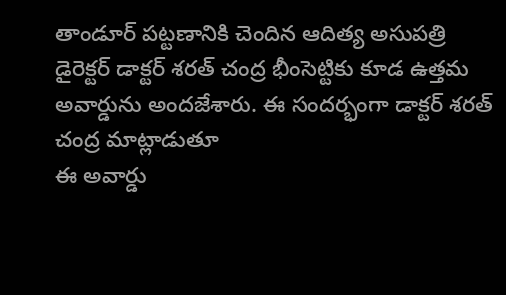తాండూర్ పట్టణానికి చెందిన ఆదిత్య అసుపత్రి డైరెక్టర్ డాక్టర్ శరత్ చంద్ర భీంసెట్టికు కూడ ఉత్తమ అవార్డును అందజేశారు. ఈ సందర్భంగా డాక్టర్ శరత్ చంద్ర మాట్లాడుతూ
ఈ అవార్డు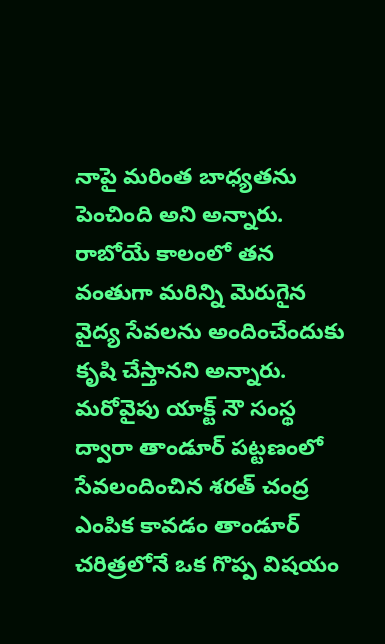నాపై మరింత బాధ్యతను పెంచింది అని అన్నారు. రాబోయే కాలంలో తన వంతుగా మరిన్ని మెరుగైన వైద్య సేవలను అందించేందుకు కృషి చేస్తానని అన్నారు. మరోవైపు యాక్ట్ నౌ సంస్థ ద్వారా తాండూర్ పట్టణంలో సేవలందించిన శరత్ చంద్ర ఎంపిక కావడం తాండూర్ చరిత్రలోనే ఒక గొప్ప విషయం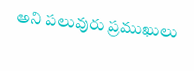అని పలువురు ప్రముఖులు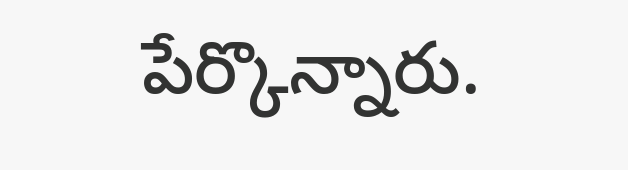పేర్కొన్నారు.